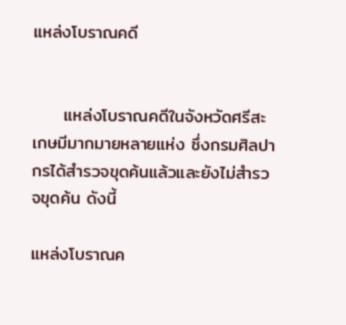แหล่งโบราณคดี


     แหล่งโบราณคดีในจังหวัดศรีสะเกษมีมากมายหลายแห่ง ซึ่งกรมศิลปากรได้สำรวจขุดค้นแล้วและยังไม่สำรวจขุดค้น ดังนี้

แหล่งโบราณค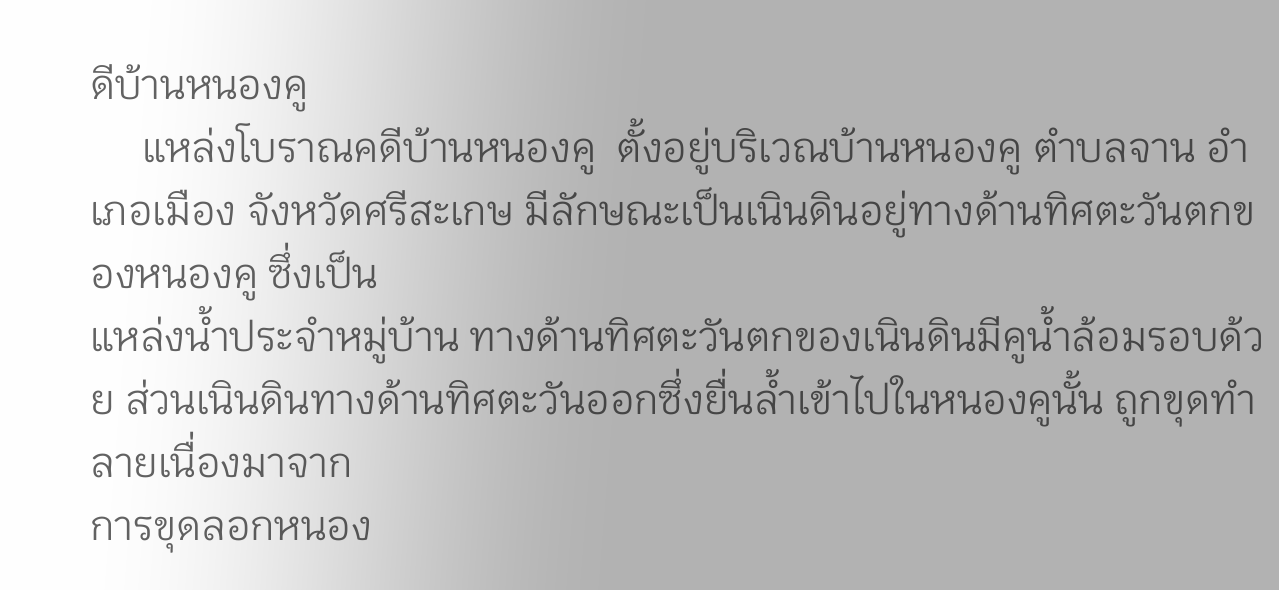ดีบ้านหนองคู
     แหล่งโบราณคดีบ้านหนองคู  ตั้งอยู่บริเวณบ้านหนองคู ตำบลจาน อำเภอเมือง จังหวัดศรีสะเกษ มีลักษณะเป็นเนินดินอยู่ทางด้านทิศตะวันตกของหนองคู ซึ่งเป็น
แหล่งน้ำประจำหมู่บ้าน ทางด้านทิศตะวันตกของเนินดินมีคูน้ำล้อมรอบด้วย ส่วนเนินดินทางด้านทิศตะวันออกซึ่งยื่นล้ำเข้าไปในหนองคูนั้น ถูกขุดทำลายเนื่องมาจาก
การขุดลอกหนอง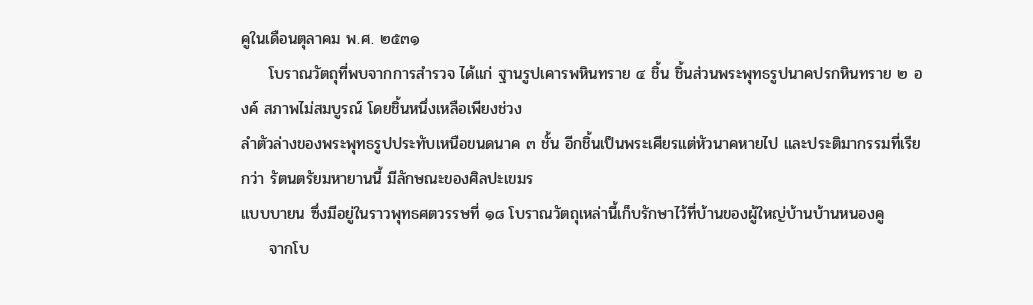คูในเดือนตุลาคม พ.ศ. ๒๕๓๑
     โบราณวัตถุที่พบจากการสำรวจ ได้แก่ ฐานรูปเคารพหินทราย ๔ ชิ้น ชิ้นส่วนพระพุทธรูปนาคปรกหินทราย ๒ องค์ สภาพไม่สมบูรณ์ โดยชิ้นหนึ่งเหลือเพียงช่วง
ลำตัวล่างของพระพุทธรูปประทับเหนือขนดนาค ๓ ชั้น อีกชิ้นเป็นพระเศียรแต่หัวนาคหายไป และประติมากรรมที่เรียกว่า รัตนตรัยมหายานนี้ มีลักษณะของศิลปะเขมร
แบบบายน ซึ่งมีอยู่ในราวพุทธศตวรรษที่ ๑๘ โบราณวัตถุเหล่านี้เก็บรักษาไว้ที่บ้านของผู้ใหญ่บ้านบ้านหนองคู
     จากโบ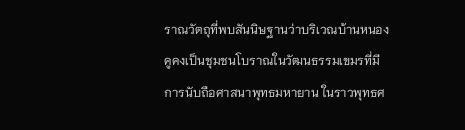ราณวัตถุที่พบสันนิษฐานว่าบริเวณบ้านหนองคูคงเป็นชุมชนโบราณในวัฒนธรรมเขมรที่มีการนับถือศาสนาพุทธมหายาน ในราวพุทธศ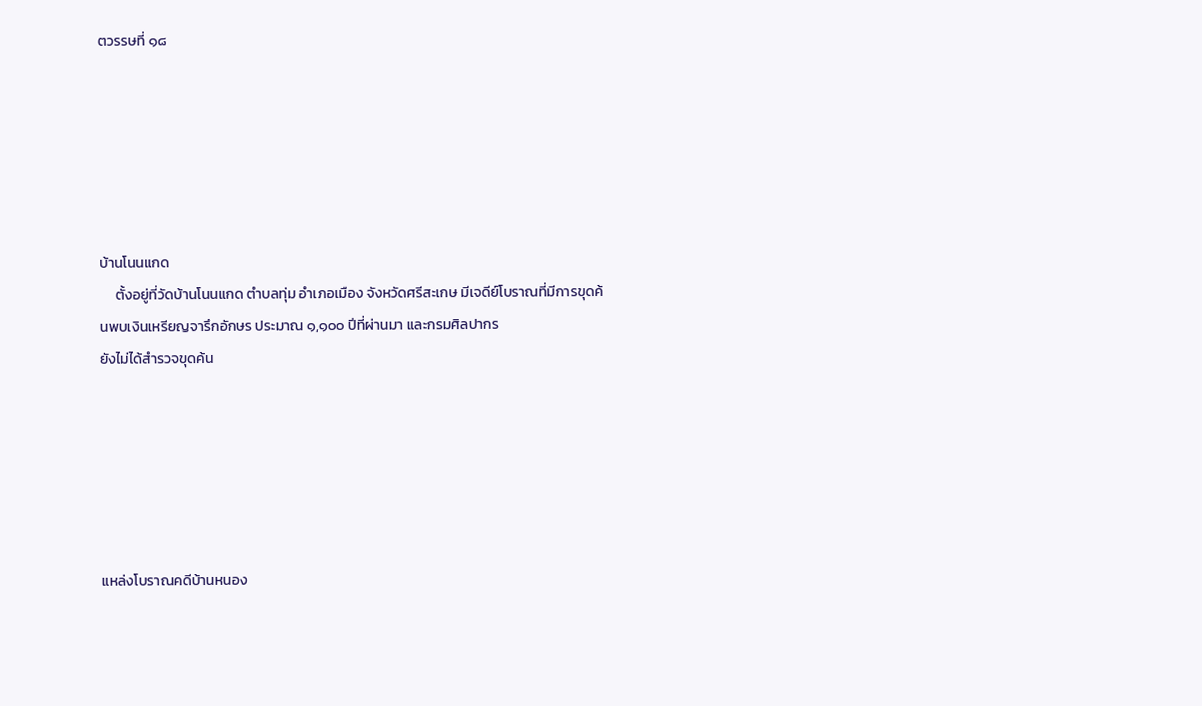ตวรรษที่ ๑๘






บ้านโนนแกด
     ตั้งอยู่ที่วัดบ้านโนนแกด ตำบลทุ่ม อำเภอเมือง จังหวัดศรีสะเกษ มีเจดีย์โบราณที่มีการขุดค้นพบเงินเหรียญจารึกอักษร ประมาณ ๑,๑๐๐ ปีที่ผ่านมา และกรมศิลปากร
ยังไม่ได้สำรวจขุดค้น






แหล่งโบราณคดีบ้านหนอง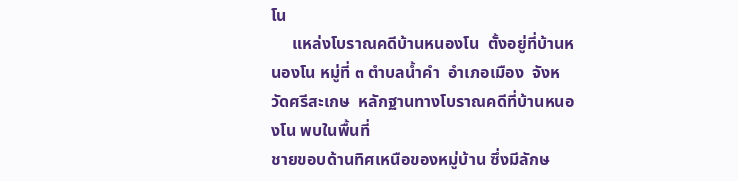โน
     แหล่งโบราณคดีบ้านหนองโน  ตั้งอยู่ที่บ้านหนองโน หมู่ที่ ๓ ตำบลน้ำคำ  อำเภอเมือง  จังหวัดศรีสะเกษ  หลักฐานทางโบราณคดีที่บ้านหนองโน พบในพื้นที่
ชายขอบด้านทิศเหนือของหมู่บ้าน ซึ่งมีลักษ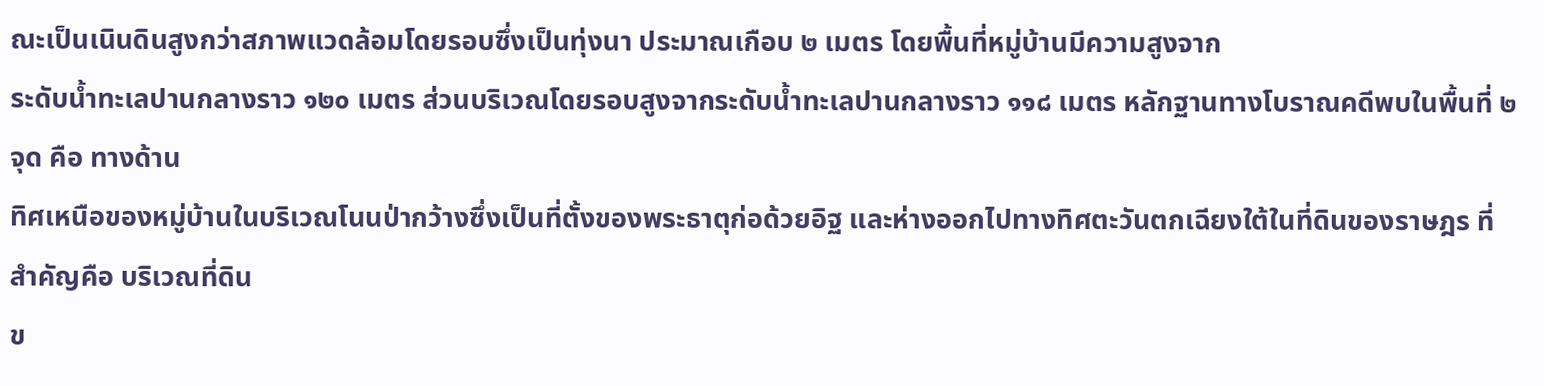ณะเป็นเนินดินสูงกว่าสภาพแวดล้อมโดยรอบซึ่งเป็นทุ่งนา ประมาณเกือบ ๒ เมตร โดยพื้นที่หมู่บ้านมีความสูงจาก
ระดับน้ำทะเลปานกลางราว ๑๒๐ เมตร ส่วนบริเวณโดยรอบสูงจากระดับน้ำทะเลปานกลางราว ๑๑๘ เมตร หลักฐานทางโบราณคดีพบในพื้นที่ ๒ จุด คือ ทางด้าน
ทิศเหนือของหมู่บ้านในบริเวณโนนป่ากว้างซึ่งเป็นที่ตั้งของพระธาตุก่อด้วยอิฐ และห่างออกไปทางทิศตะวันตกเฉียงใต้ในที่ดินของราษฎร ที่สำคัญคือ บริเวณที่ดิน
ข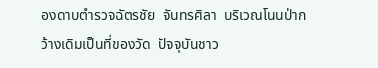องดาบตำรวจฉัตรชัย  จันทรศิลา  บริเวณโนนป่ากว้างเดิมเป็นที่ของวัด  ปัจจุบันชาว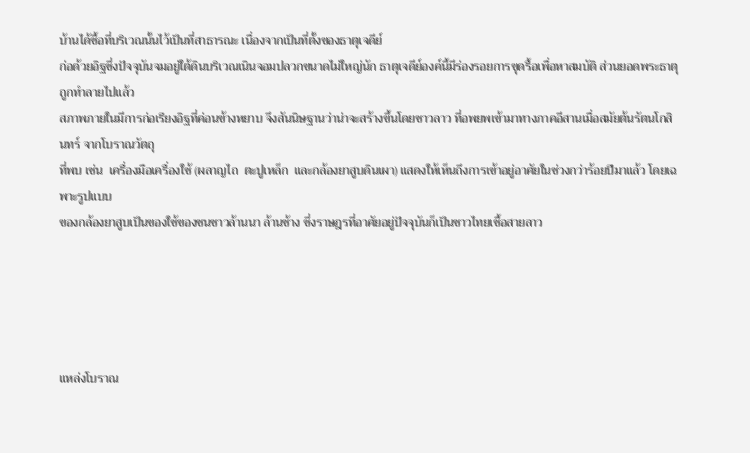บ้านได้ซื้อที่บริเวณนั้นไว้เป็นที่สาธารณะ เนื่องจากเป็นที่ตั้งของธาตุเจดีย์
ก่อด้วยอิฐซึ่งปัจจุบันจมอยู่ใต้ดินบริเวณเนินจอมปลวกขนาดไม่ใหญ่นัก ธาตุเจดีย์องค์นี้มีร่องรอยการขุดรื้อเพื่อหาสมบัติ ส่วนยอดพระธาตุถูกทำลายไปแล้ว
สภาพภายในมีการก่อเรียงอิฐที่ค่อนข้างหยาบ จึงสันนิษฐานว่าน่าจะสร้างขึ้นโดยชาวลาว ที่อพยพเข้ามาทางภาคอีสานเมื่อสมัยต้นรัตนโกสินทร์ จากโบราณวัตถุ
ที่พบ เช่น  เครื่องมือเครื่องใช้ (ผลาญไถ  ตะปูเหล็ก  และกล้องยาสูบดินเผา) แสดงให้เห็นถึงการเข้าอยู่อาศัยในช่วงกว่าร้อยปีมาแล้ว โดยเฉพาะรูปแบบ
ของกล้องยาสูบเป็นของใช้ของชนชาวล้านนา ล้านช้าง ซึ่งราษฎรที่อาศัยอยู่ปัจจุบันก็เป็นชาวไทยเชื้อสายลาว





แหล่งโบราณ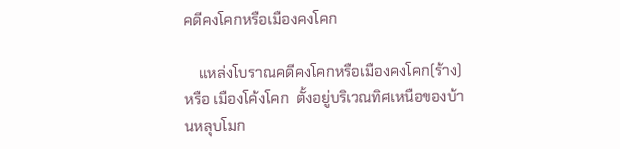คดีคงโคกหรือเมืองคงโคก

    แหล่งโบราณคดีคงโคกหรือเมืองคงโคก(ร้าง) หรือ เมืองโค้งโคก  ตั้งอยู่บริเวณทิศเหนือของบ้านหลุบโมก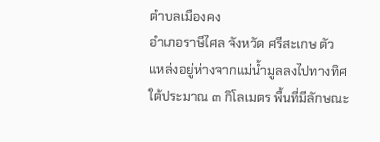ตำบลเมืองคง
อำเภอราษีไศล จังหวัด ศรีสะเกษ ตัวแหล่งอยู่ห่างจากแม่น้ำมูลลงไปทางทิศใต้ประมาณ ๓ กิโลเมตร พื้นที่มีลักษณะ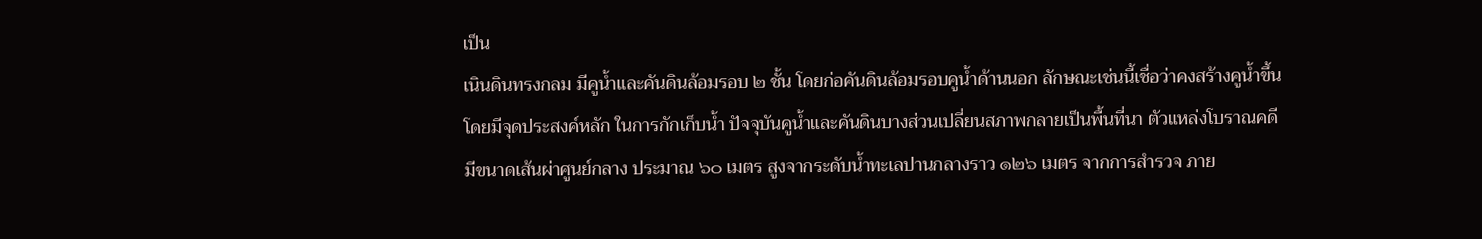เป็น
เนินดินทรงกลม มีคูน้ำและคันดินล้อมรอบ ๒ ชั้น โดยก่อคันดินล้อมรอบคูน้ำด้านนอก ลักษณะเช่นนี้เชื่อว่าคงสร้างคูน้ำขึ้น
โดยมีจุดประสงค์หลัก ในการกักเก็บน้ำ ปัจจุบันคูน้ำและคันดินบางส่วนเปลี่ยนสภาพกลายเป็นพื้นที่นา ตัวแหล่งโบราณคดี
มีขนาดเส้นผ่าศูนย์กลาง ประมาณ ๖๐ เมตร สูงจากระดับน้ำทะเลปานกลางราว ๑๒๖ เมตร จากการสำรวจ ภาย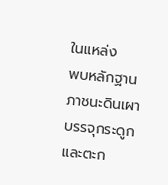ในแหล่ง
พบหลักฐานภาชนะดินเผา บรรจุกระดูก และตะก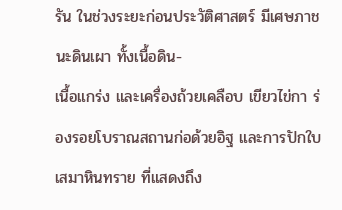รัน ในช่วงระยะก่อนประวัติศาสตร์ มีเศษภาชนะดินเผา ทั้งเนื้อดิน-
เนื้อแกร่ง และเครื่องถ้วยเคลือบ เขียวไข่กา ร่องรอยโบราณสถานก่อด้วยอิฐ และการปักใบเสมาหินทราย ที่แสดงถึง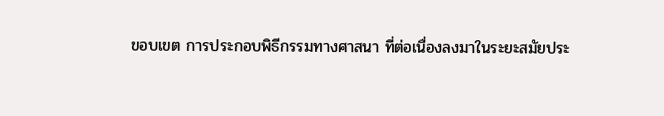ขอบเขต การประกอบพิธีกรรมทางศาสนา ที่ต่อเนื่องลงมาในระยะสมัยประ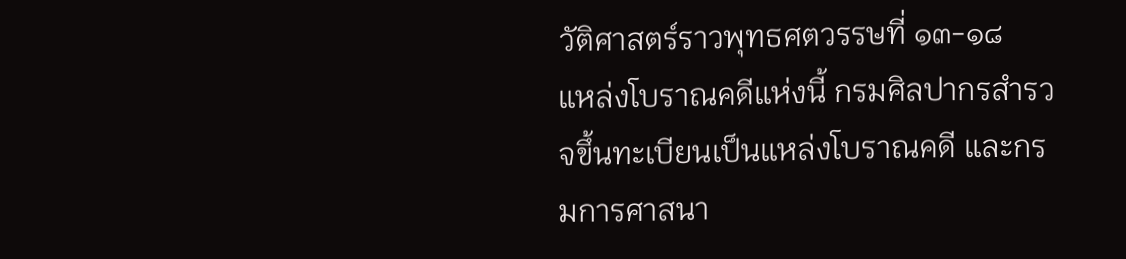วัติศาสตร์ราวพุทธศตวรรษที่ ๑๓-๑๘   แหล่งโบราณคดีแห่งนี้ กรมศิลปากรสำรวจขึ้นทะเบียนเป็นแหล่งโบราณคดี และกรมการศาสนา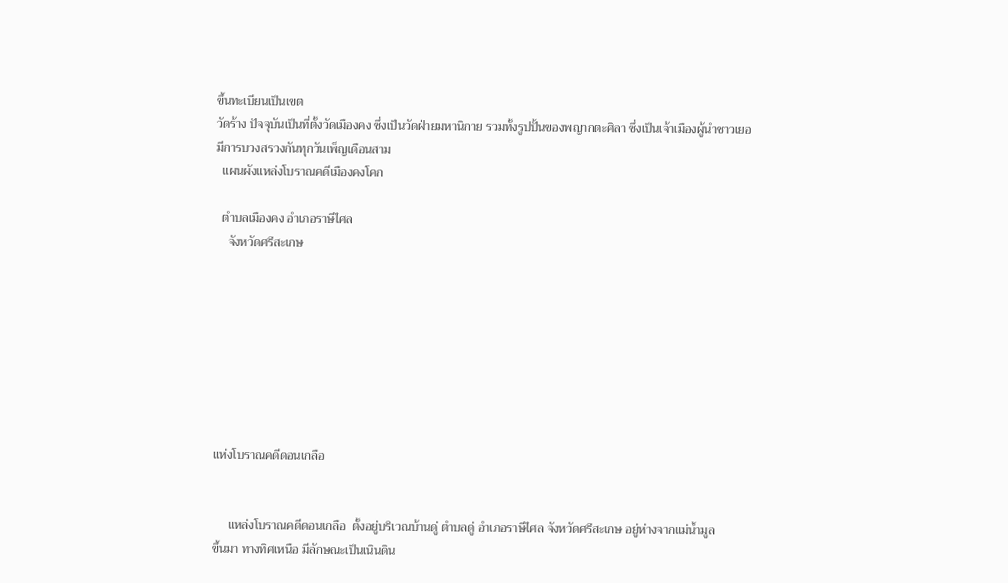ขึ้นทะเบียนเป็นเขต
วัดร้าง ปัจจุบันเป็นที่ตั้งวัดเมืองคง ซึ่งเป็นวัดฝ่ายมหานิกาย รวมทั้งรูปปั้นของพญากตะศิลา ซึ่งเป็นเจ้าเมืองผู้นำชาวเยอ
มีการบวงสรวงกันทุกวันเพ็ญเดือนสาม
  แผนผังแหล่งโบราณคดีเมืองคงโคก

  ตำบลเมืองคง อำเภอราษีไศล
    จังหวัดศรีสะเกษ








แห่งโบราณคดีดอนเกลือ


     แหล่งโบราณคดีดอนเกลือ  ตั้งอยู่บริเวณบ้านดู่ ตำบลดู่ อำเภอราษีไศล จังหวัดศรีสะเกษ อยู่ห่างจากแม่น้ำมูล
ขึ้นมา ทางทิศเหนือ มีลักษณะเป็นเนินดิน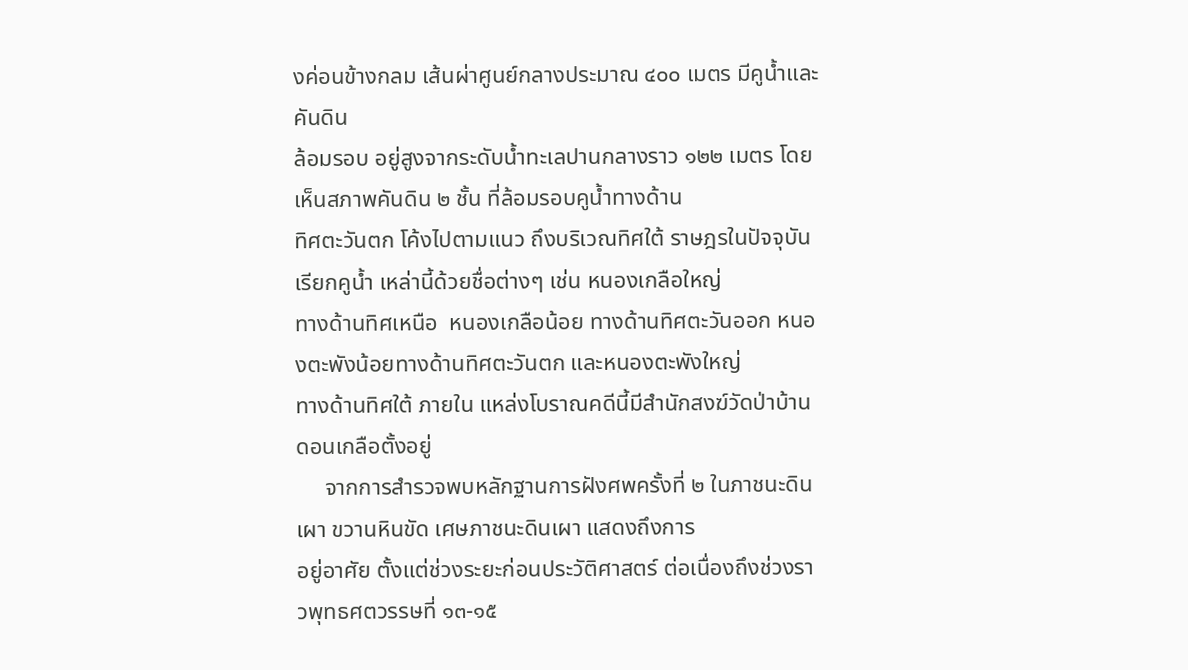งค่อนข้างกลม เส้นผ่าศูนย์กลางประมาณ ๔๐๐ เมตร มีคูน้ำและคันดิน
ล้อมรอบ อยู่สูงจากระดับน้ำทะเลปานกลางราว ๑๒๒ เมตร โดยเห็นสภาพคันดิน ๒ ชั้น ที่ล้อมรอบคูน้ำทางด้าน
ทิศตะวันตก โค้งไปตามแนว ถึงบริเวณทิศใต้ ราษฎรในปัจจุบันเรียกคูน้ำ เหล่านี้ด้วยชื่อต่างๆ เช่น หนองเกลือใหญ่
ทางด้านทิศเหนือ  หนองเกลือน้อย ทางด้านทิศตะวันออก หนองตะพังน้อยทางด้านทิศตะวันตก และหนองตะพังใหญ่
ทางด้านทิศใต้ ภายใน แหล่งโบราณคดีนี้มีสำนักสงฆ์วัดป่าบ้านดอนเกลือตั้งอยู่
     จากการสำรวจพบหลักฐานการฝังศพครั้งที่ ๒ ในภาชนะดินเผา ขวานหินขัด เศษภาชนะดินเผา แสดงถึงการ
อยู่อาศัย ตั้งแต่ช่วงระยะก่อนประวัติศาสตร์ ต่อเนื่องถึงช่วงราวพุทธศตวรรษที่ ๑๓-๑๕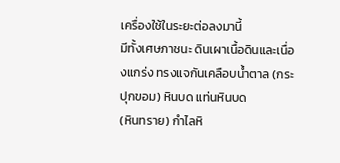เครื่องใช้ในระยะต่อลงมานี้
มีทั้งเศษภาชนะ ดินเผาเนื้อดินและเนื่องแกร่ง ทรงแจกันเคลือบน้ำตาล (กระปุกขอม) หินบด แท่นหินบด
(หินทราย) กำไลหิ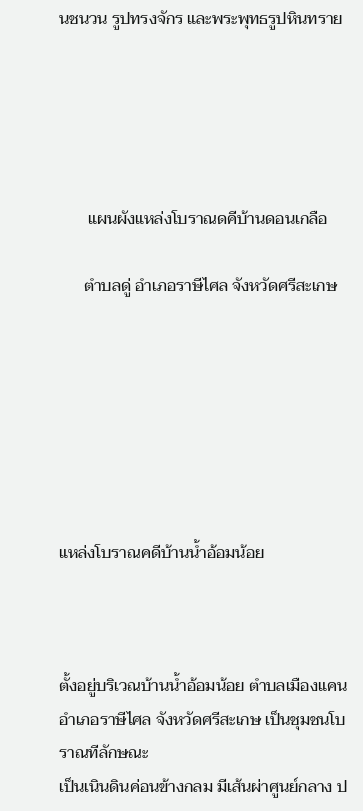นชนวน รูปทรงจักร และพระพุทธรูปหินทราย





       แผนผังแหล่งโบราณดคีบ้านดอนเกลือ

      ตำบลดู่ อำเภอราษีไศล จังหวัดศรีสะเกษ







แหล่งโบราณคดีบ้านน้ำอ้อมน้อย



ตั้งอยู่บริเวณบ้านน้ำอ้อมน้อย ตำบลเมืองแคน อำเภอราษีไศล จังหวัดศรีสะเกษ เป็นชุมชนโบราณทีลักษณะ
เป็นเนินดินค่อนข้างกลม มีเส้นผ่าศูนย์กลาง ป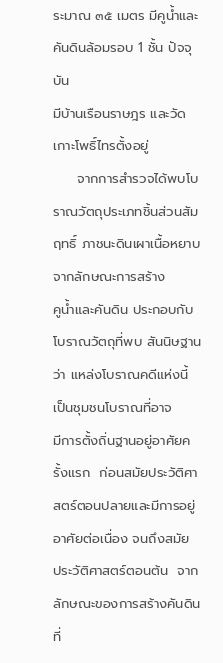ระมาณ ๓๕ เมตร มีคูน้ำและคันดินล้อมรอบ 1 ชั้น ปัจจุบัน
มีบ้านเรือนราษฎร และวัดเกาะโพธิ์ไทรตั้งอยู่
     จากการสำรวจได้พบโบราณวัตถุประเภทชิ้นส่วนสัมฤทธิ์ ภาชนะดินเผาเนื้อหยาบ จากลักษณะการสร้าง
คูน้ำและคันดิน ประกอบกับโบราณวัตถุที่พบ สันนิษฐานว่า แหล่งโบราณคดีแห่งนี้ เป็นชุมชนโบราณที่อาจ
มีการตั้งถิ่นฐานอยู่อาศัยครั้งแรก  ก่อนสมัยประวัติศาสตร์ตอนปลายและมีการอยู่อาศัยต่อเนื่อง จนถึงสมัย
ประวัติศาสตร์ตอนต้น  จากลักษณะของการสร้างคันดินที่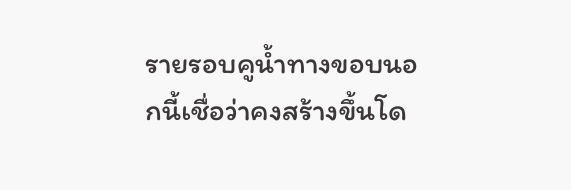รายรอบคูน้ำทางขอบนอกนี้เชื่อว่าคงสร้างขึ้นโด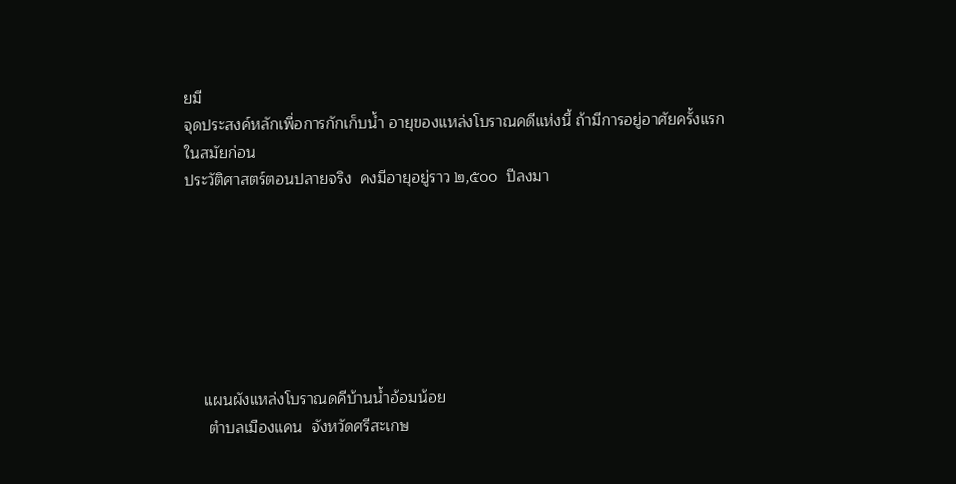ยมี
จุดประสงค์หลักเพื่อการกักเก็บน้ำ อายุของแหล่งโบราณคดีแห่งนี้ ถ้ามีการอยู่อาศัยครั้งแรกในสมัยก่อน
ประวัติศาสตร์ตอนปลายจริง  คงมีอายุอยู่ราว ๒,๕๐๐  ปีลงมา







    แผนผังแหล่งโบราณดคีบ้านน้ำอ้อมน้อย
     ตำบลเมืองแคน  จังหวัดศรีสะเกษ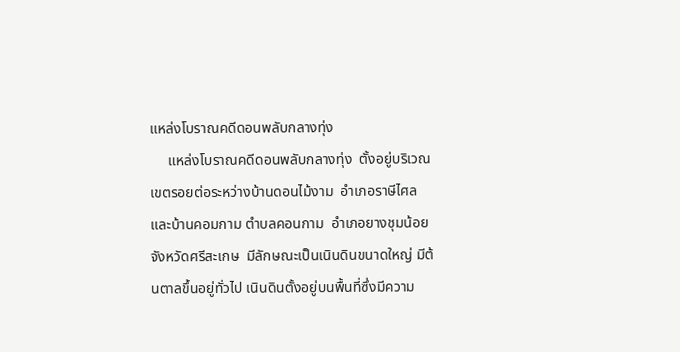แหล่งโบราณคดีดอนพลับกลางทุ่ง
     แหล่งโบราณคดีดอนพลับกลางทุ่ง  ตั้งอยู่บริเวณเขตรอยต่อระหว่างบ้านดอนไม้งาม  อำเภอราษีไศล และบ้านคอมกาม ตำบลคอนกาม  อำเภอยางชุมน้อย
จังหวัดศรีสะเกษ  มีลักษณะเป็นเนินดินขนาดใหญ่ มีต้นตาลขึ้นอยู่ทั่วไป เนินดินตั้งอยู่บนพื้นที่ซึ่งมีความ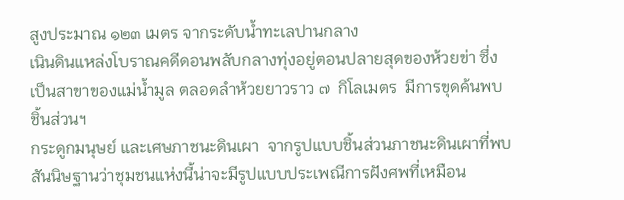สูงประมาณ ๑๒๓ เมตร จากระดับน้ำทะเลปานกลาง
เนินดินแหล่งโบราณคดีดอนพลับกลางทุ่งอยู่ตอนปลายสุดของห้วยข่า ซึ่งเป็นสาขาของแม่น้ำมูล ตลอดลำห้วยยาวราว ๗  กิโลเมตร  มีการขุดค้นพบชิ้นส่วนฯ
กระดูกมนุษย์ และเศษภาชนะดินเผา  จากรูปแบบชิ้นส่วนภาชนะดินเผาที่พบ  สันนิษฐานว่าชุมชนแห่งนี้น่าจะมีรูปแบบประเพณีการฝังศพที่เหมือน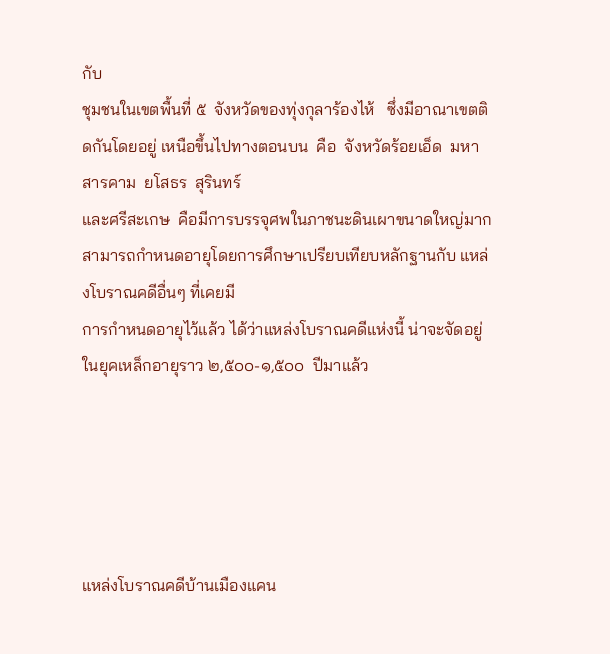กับ
ชุมชนในเขตพื้นที่ ๕  จังหวัดของทุ่งกุลาร้องไห้   ซึ่งมีอาณาเขตติดกันโดยอยู่ เหนือขึ้นไปทางตอนบน  คือ  จังหวัดร้อยเอ็ด  มหาสารคาม  ยโสธร  สุรินทร์
และศรีสะเกษ  คือมีการบรรจุศพในภาชนะดินเผาขนาดใหญ่มาก สามารถกำหนดอายุโดยการศึกษาเปรียบเทียบหลักฐานกับ แหล่งโบราณคดีอื่นๆ ที่เคยมี
การกำหนดอายุไว้แล้ว ได้ว่าแหล่งโบราณคดีแห่งนี้ น่าจะจัดอยู่ในยุคเหล็กอายุราว ๒,๕๐๐-๑,๕๐๐  ปีมาแล้ว





แหล่งโบราณคดีบ้านเมืองแคน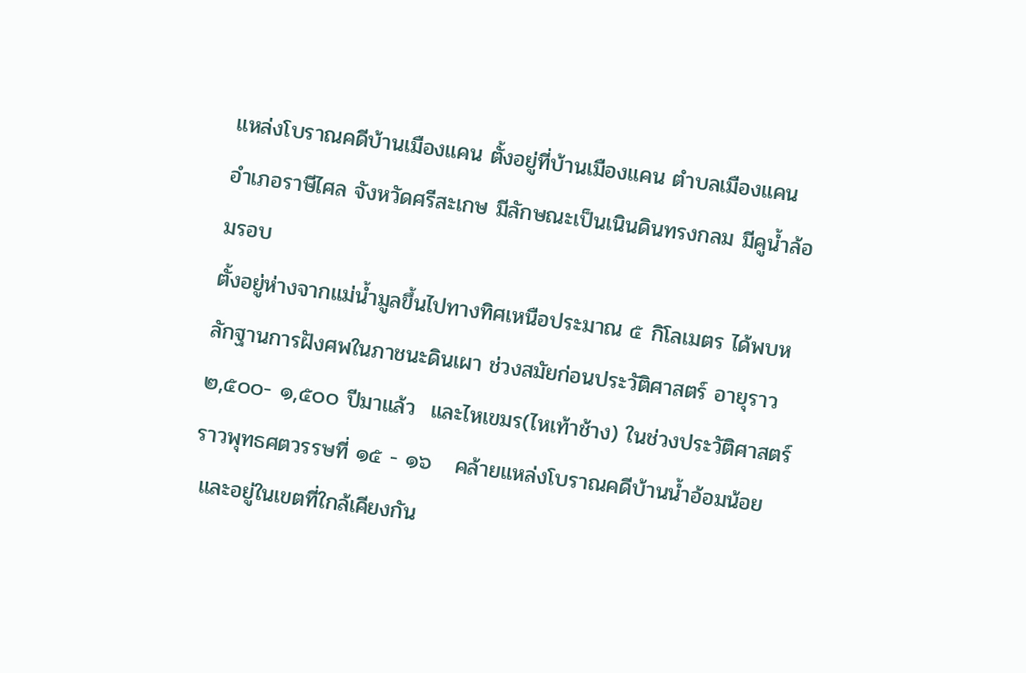แหล่งโบราณคดีบ้านเมืองแคน ตั้งอยู่ที่บ้านเมืองแคน ตำบลเมืองแคน อำเภอราษีไศล จังหวัดศรีสะเกษ มีลักษณะเป็นเนินดินทรงกลม มีคูน้ำล้อมรอบ
ตั้งอยู่ห่างจากแม่น้ำมูลขึ้นไปทางทิศเหนือประมาณ ๕ กิโลเมตร ได้พบหลักฐานการฝังศพในภาชนะดินเผา ช่วงสมัยก่อนประวัติศาสตร์ อายุราว
๒,๕๐๐- ๑,๕๐๐ ปีมาแล้ว  และไหเขมร(ไหเท้าช้าง) ในช่วงประวัติศาสตร์  ราวพุทธศตวรรษที่ ๑๕ - ๑๖   คล้ายแหล่งโบราณคดีบ้านน้ำอ้อมน้อย
 และอยู่ในเขตที่ใกล้เคียงกัน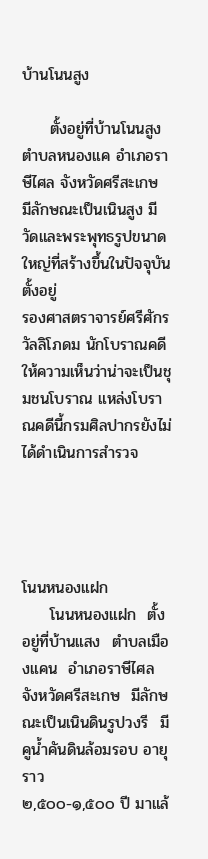บ้านโนนสูง

     ตั้งอยู่ที่บ้านโนนสูง ตำบลหนองแค อำเภอราษีไศล จังหวัดศรีสะเกษ มีลักษณะเป็นเนินสูง มีวัดและพระพุทธรูปขนาดใหญ่ที่สร้างขึ้นในปัจจุบันตั้งอยู่
รองศาสตราจารย์ศรีศักร วัลลิโภดม นักโบราณคดีให้ความเห็นว่าน่าจะเป็นชุมชนโบราณ แหล่งโบราณคดีนี้กรมศิลปากรยังไม่ได้ดำเนินการสำรวจ




โนนหนองแฝก
     โนนหนองแฝก  ตั้งอยู่ที่บ้านแสง  ตำบลเมืองแคน  อำเภอราษีไศล  จังหวัดศรีสะเกษ  มีลักษณะเป็นเนินดินรูปวงรี  มีคูน้ำคันดินล้อมรอบ อายุราว
๒,๕๐๐-๑,๕๐๐ ปี มาแล้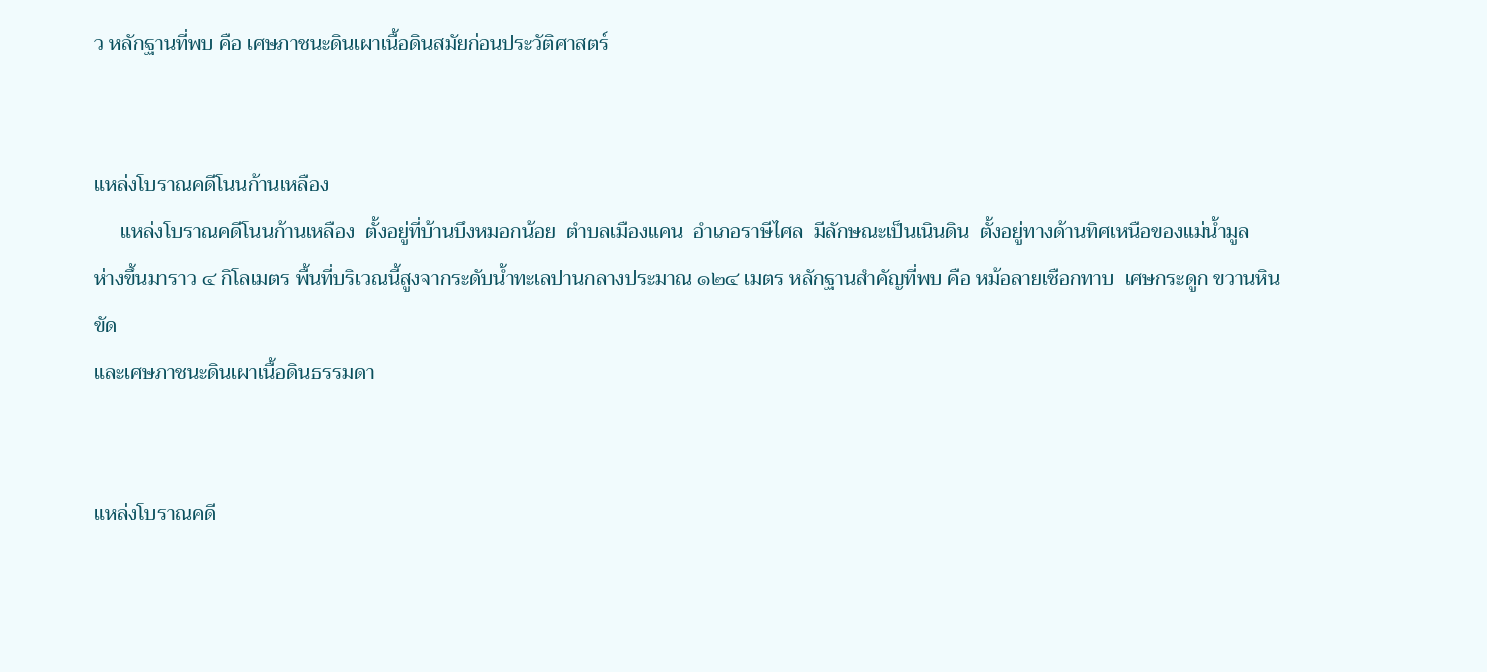ว หลักฐานที่พบ คือ เศษภาชนะดินเผาเนื้อดินสมัยก่อนประวัติศาสตร์


แหล่งโบราณคดีโนนก้านเหลือง
     แหล่งโบราณคดีโนนก้านเหลือง  ตั้งอยู่ที่บ้านบึงหมอกน้อย  ตำบลเมืองแคน  อำเภอราษีไศล  มีลักษณะเป็นเนินดิน  ตั้งอยู่ทางด้านทิศเหนือของแม่น้ำมูล
ห่างขึ้นมาราว ๔ กิโลเมตร พื้นที่บริเวณนี้สูงจากระดับน้ำทะเลปานกลางประมาณ ๑๒๔ เมตร หลักฐานสำคัญที่พบ คือ หม้อลายเชือกทาบ  เศษกระดูก ขวานหินขัด
และเศษภาชนะดินเผาเนื้อดินธรรมดา


แหล่งโบราณคดี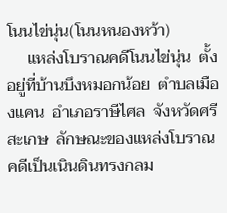โนนไข่นุ่น(โนนหนองหว้า)
     แหล่งโบราณคดีโนนไข่นุ่น  ตั้งอยู่ที่บ้านบึงหมอกน้อย  ตำบลเมืองแคน  อำเภอราษีไศล  จังหวัดศรีสะเกษ  ลักษณะของแหล่งโบราณคดีเป็นเนินดินทรงกลม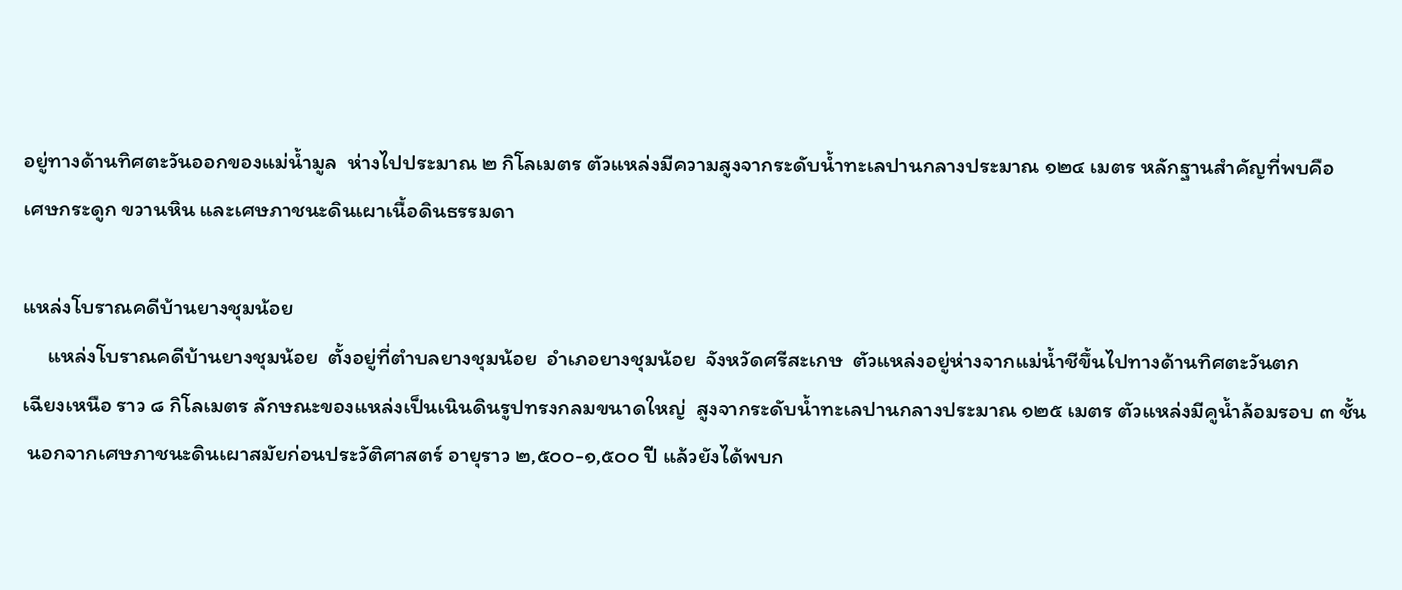อยู่ทางด้านทิศตะวันออกของแม่น้ำมูล  ห่างไปประมาณ ๒ กิโลเมตร ตัวแหล่งมีความสูงจากระดับน้ำทะเลปานกลางประมาณ ๑๒๔ เมตร หลักฐานสำคัญที่พบคือ
เศษกระดูก ขวานหิน และเศษภาชนะดินเผาเนื้อดินธรรมดา

แหล่งโบราณคดีบ้านยางชุมน้อย
     แหล่งโบราณคดีบ้านยางชุมน้อย  ตั้งอยู่ที่ตำบลยางชุมน้อย  อำเภอยางชุมน้อย  จังหวัดศรีสะเกษ  ตัวแหล่งอยู่ห่างจากแม่น้ำชีขึ้นไปทางด้านทิศตะวันตก
เฉียงเหนือ ราว ๘ กิโลเมตร ลักษณะของแหล่งเป็นเนินดินรูปทรงกลมขนาดใหญ่  สูงจากระดับน้ำทะเลปานกลางประมาณ ๑๒๕ เมตร ตัวแหล่งมีคูน้ำล้อมรอบ ๓ ชั้น
 นอกจากเศษภาชนะดินเผาสมัยก่อนประวัติศาสตร์ อายุราว ๒,๕๐๐-๑,๕๐๐ ปี แล้วยังได้พบก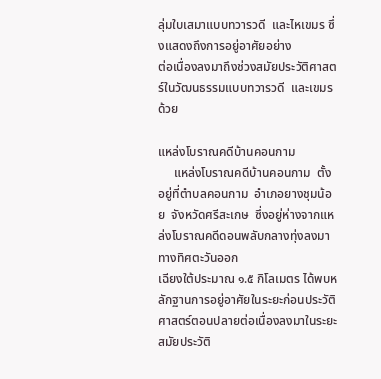ลุ่มใบเสมาแบบทวารวดี  และไหเขมร ซึ่งแสดงถึงการอยู่อาศัยอย่าง
ต่อเนื่องลงมาถึงช่วงสมัยประวัติศาสตร์ในวัฒนธรรมแบบทวารวดี  และเขมรด้วย

แหล่งโบราณคดีบ้านคอนกาม
     แหล่งโบราณคดีบ้านคอนกาม  ตั้งอยู่ที่ตำบลคอนกาม  อำเภอยางชุมน้อย  จังหวัดศรีสะเกษ  ซึ่งอยู่ห่างจากแหล่งโบราณคดีดอนพลับกลางทุ่งลงมาทางทิศตะวันออก
เฉียงใต้ประมาณ ๑.๕ กิโลเมตร ได้พบหลักฐานการอยู่อาศัยในระยะก่อนประวัติศาสตร์ตอนปลายต่อเนื่องลงมาในระยะสมัยประวัติ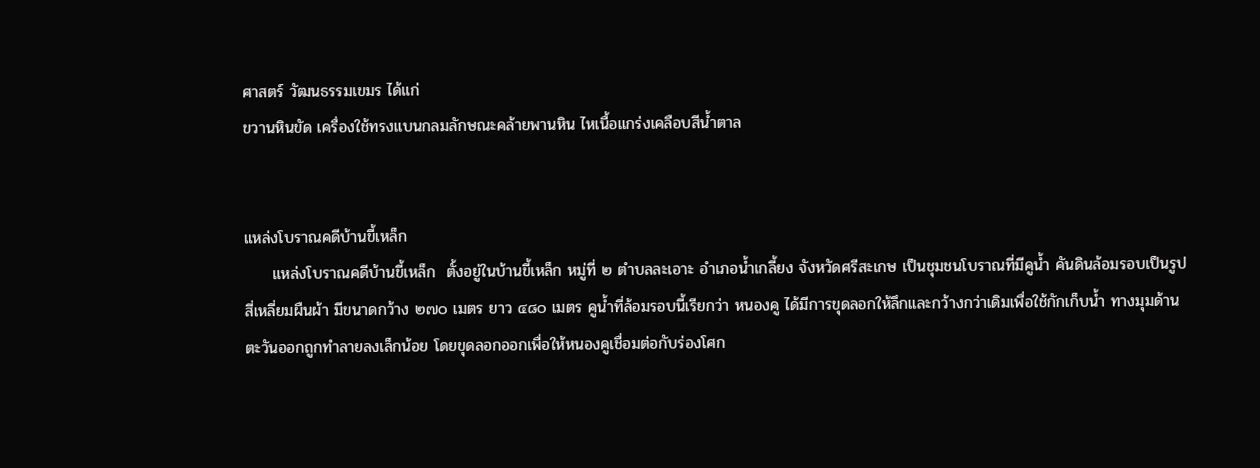ศาสตร์ วัฒนธรรมเขมร ได้แก่
ขวานหินขัด เครื่องใช้ทรงแบนกลมลักษณะคล้ายพานหิน ไหเนื้อแกร่งเคลือบสีน้ำตาล


แหล่งโบราณคดีบ้านขี้เหล็ก
     แหล่งโบราณคดีบ้านขี้เหล็ก  ตั้งอยู่ในบ้านขี้เหล็ก หมู่ที่ ๒ ตำบลละเอาะ อำเภอน้ำเกลี้ยง จังหวัดศรีสะเกษ เป็นชุมชนโบราณที่มีคูน้ำ คันดินล้อมรอบเป็นรูป
สี่เหลี่ยมผืนผ้า มีขนาดกว้าง ๒๗๐ เมตร ยาว ๔๘๐ เมตร คูน้ำที่ล้อมรอบนี้เรียกว่า หนองคู ได้มีการขุดลอกให้ลึกและกว้างกว่าเดิมเพื่อใช้กักเก็บน้ำ ทางมุมด้าน
ตะวันออกถูกทำลายลงเล็กน้อย โดยขุดลอกออกเพื่อให้หนองคูเชื่อมต่อกับร่องโศก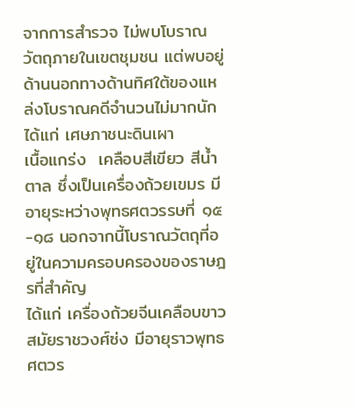จากการสำรวจ ไม่พบโบราณวัตถุภายในเขตชุมชน แต่พบอยู่ด้านนอกทางด้านทิศใต้ของแหล่งโบราณคดีจำนวนไม่มากนัก ได้แก่ เศษภาชนะดินเผา
เนื้อแกร่ง  เคลือบสีเขียว สีน้ำตาล ซึ่งเป็นเครื่องถ้วยเขมร มีอายุระหว่างพุทธศตวรรษที่ ๑๕-๑๘ นอกจากนี้โบราณวัตถุที่อยู่ในความครอบครองของราษฎรที่สำคัญ
ได้แก่ เครื่องถ้วยจีนเคลือบขาว สมัยราชวงศ์ซ่ง มีอายุราวพุทธศตวร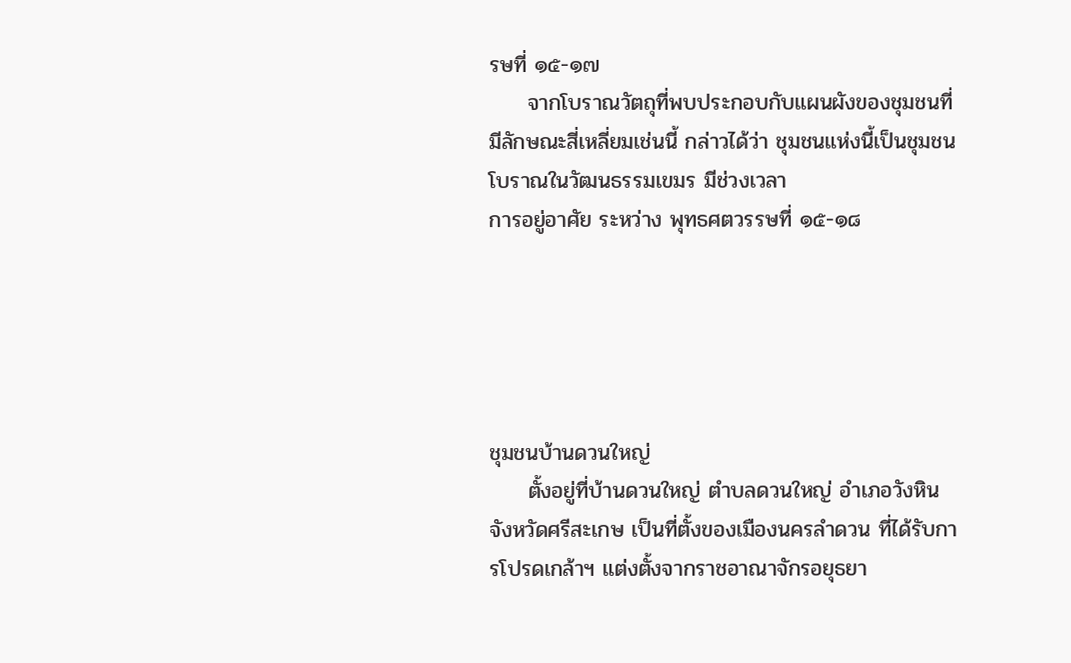รษที่ ๑๕-๑๗
     จากโบราณวัตถุที่พบประกอบกับแผนผังของชุมชนที่มีลักษณะสี่เหลี่ยมเช่นนี้ กล่าวได้ว่า ชุมชนแห่งนี้เป็นชุมชนโบราณในวัฒนธรรมเขมร มีช่วงเวลา
การอยู่อาศัย ระหว่าง พุทธศตวรรษที่ ๑๕-๑๘





ชุมชนบ้านดวนใหญ่
     ตั้งอยู่ที่บ้านดวนใหญ่ ตำบลดวนใหญ่ อำเภอวังหิน จังหวัดศรีสะเกษ เป็นที่ตั้งของเมืองนครลำดวน ที่ได้รับการโปรดเกล้าฯ แต่งตั้งจากราชอาณาจักรอยุธยา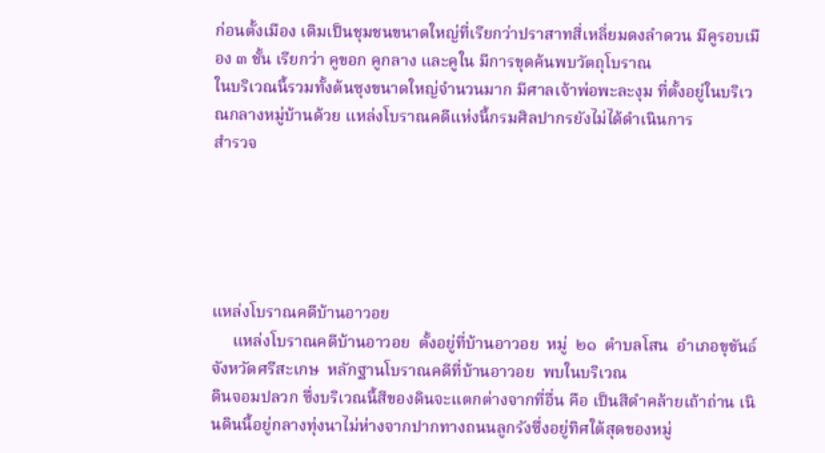ก่อนตั้งเมือง เดิมเป็นชุมชนขนาดใหญ่ที่เรียกว่าปราสาทสี่เหลี่ยมดงลำดวน มีคูรอบเมือง ๓ ชั้น เรียกว่า คูขอก คูกลาง และคูใน มีการขุดค้นพบวัตถุโบราณ
ในบริเวณนี้รวมทั้งต้นซุงขนาดใหญ่จำนวนมาก มีศาลเจ้าพ่อพะละงุม ที่ตั้งอยู่ในบริเวณกลางหมู่บ้านด้วย แหล่งโบราณคดีแห่งนี้กรมศิลปากรยังไม่ได้ดำเนินการ
สำรวจ





แหล่งโบราณคดีบ้านอาวอย
     แหล่งโบราณคดีบ้านอาวอย  ตั้งอยู่ที่บ้านอาวอย  หมู่  ๒๑  ตำบลโสน  อำเภอขุขันธ์  จังหวัดศรีสะเกษ  หลักฐานโบราณคดีที่บ้านอาวอย  พบในบริเวณ
ดินจอมปลวก ซึ่งบริเวณนี้สีของดินจะแตกต่างจากที่อื่น คือ เป็นสีดำคล้ายเถ้าถ่าน เนินดินนี้อยู่กลางทุ่งนาไม่ห่างจากปากทางถนนลูกรังซึ่งอยู่ทิศใต้สุดของหมู่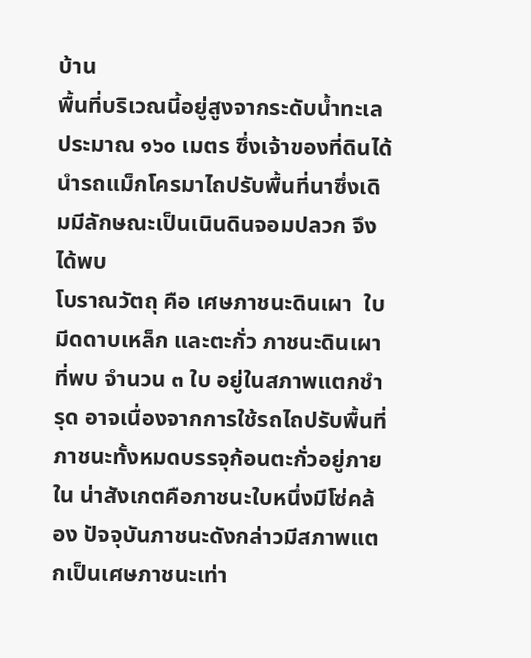บ้าน
พื้นที่บริเวณนี้อยู่สูงจากระดับน้ำทะเลประมาณ ๑๖๐ เมตร ซึ่งเจ้าของที่ดินได้นำรถแม็กโครมาไถปรับพื้นที่นาซึ่งเดิมมีลักษณะเป็นเนินดินจอมปลวก จึงได้พบ
โบราณวัตถุ คือ เศษภาชนะดินเผา  ใบมีดดาบเหล็ก และตะกั่ว ภาชนะดินเผาที่พบ จำนวน ๓ ใบ อยู่ในสภาพแตกชำรุด อาจเนื่องจากการใช้รถไถปรับพื้นที่
ภาชนะทั้งหมดบรรจุก้อนตะกั่วอยู่ภายใน น่าสังเกตคือภาชนะใบหนึ่งมีโซ่คล้อง ปัจจุบันภาชนะดังกล่าวมีสภาพแตกเป็นเศษภาชนะเท่า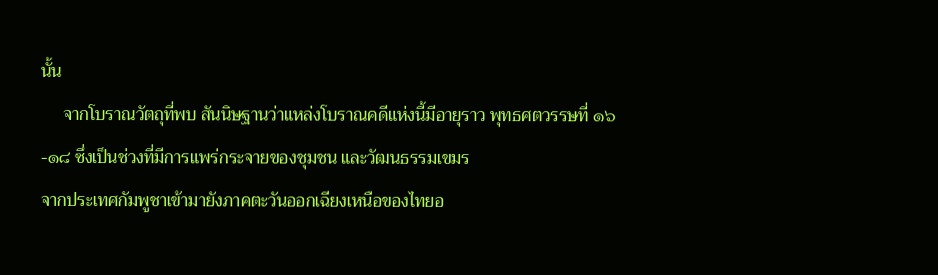นั้น
     จากโบราณวัตถุที่พบ สันนิษฐานว่าแหล่งโบราณคดีแห่งนี้มีอายุราว พุทธศตวรรษที่ ๑๖-๑๘ ซึ่งเป็นช่วงที่มีการแพร่กระจายของชุมชน และวัฒนธรรมเขมร
จากประเทศกัมพูชาเข้ามายังภาคตะวันออกเฉียงเหนือของไทยอ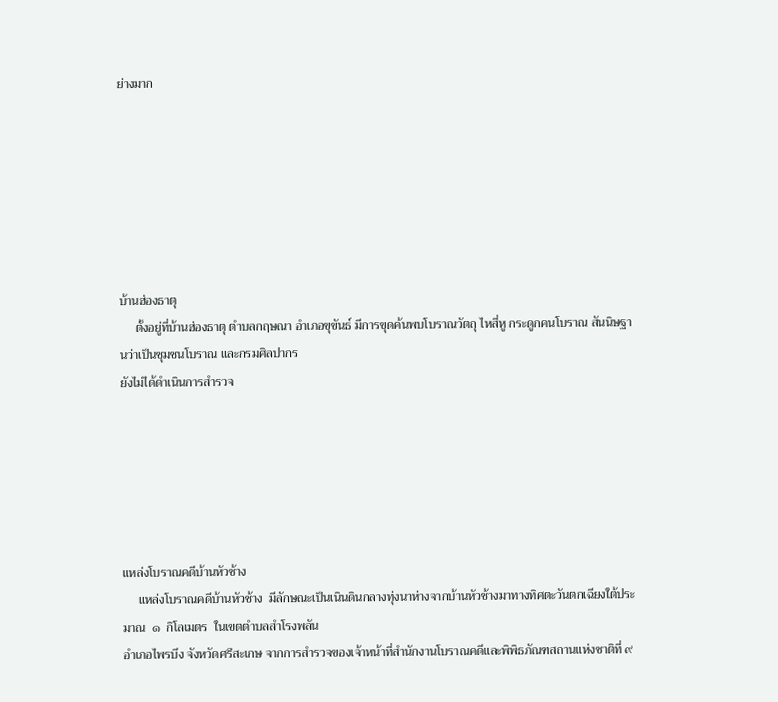ย่างมาก







บ้านฮ่องธาตุ
     ตั้งอยู่ที่บ้านฮ่องธาตุ ตำบลกฤษณา อำเภอขุขันธ์ มีการขุดค้นพบโบราณวัตถุ ไหสี่หู กระดูกคนโบราณ สันนิษฐานว่าเป็นชุมชนโบราณ และกรมศิลปากร
ยังไม่ได้ดำเนินการสำรวจ






แหล่งโบราณคดีบ้านหัวช้าง
     แหล่งโบราณคดีบ้านหัวช้าง  มีลักษณะเป็นเนินดินกลางทุ่งนาห่างจากบ้านหัวช้างมาทางทิศตะวันตกเฉียงใต้ประมาณ  ๑  กิโลเมตร  ในเขตตำบลสำโรงพลัน
อำเภอไพรบึง จังหวัดศรีสะเกษ จากการสำรวจของเจ้าหน้าที่สำนักงานโบราณคดีและพิพิธภัณฑสถานแห่งชาติที่ ๙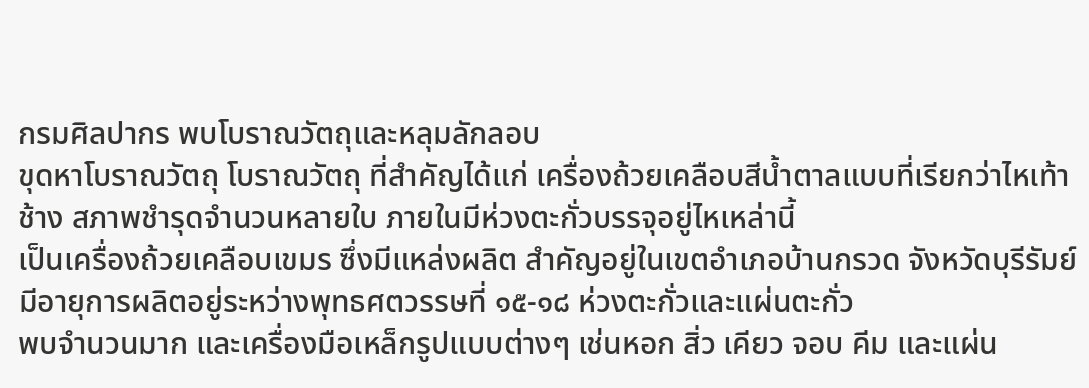กรมศิลปากร พบโบราณวัตถุและหลุมลักลอบ
ขุดหาโบราณวัตถุ โบราณวัตถุ ที่สำคัญได้แก่ เครื่องถ้วยเคลือบสีน้ำตาลแบบที่เรียกว่าไหเท้าช้าง สภาพชำรุดจำนวนหลายใบ ภายในมีห่วงตะกั่วบรรจุอยู่ไหเหล่านี้
เป็นเครื่องถ้วยเคลือบเขมร ซึ่งมีแหล่งผลิต สำคัญอยู่ในเขตอำเภอบ้านกรวด จังหวัดบุรีรัมย์ มีอายุการผลิตอยู่ระหว่างพุทธศตวรรษที่ ๑๕-๑๘ ห่วงตะกั่วและแผ่นตะกั่ว
พบจำนวนมาก และเครื่องมือเหล็กรูปแบบต่างๆ เช่นหอก สิ่ว เคียว จอบ คีม และแผ่น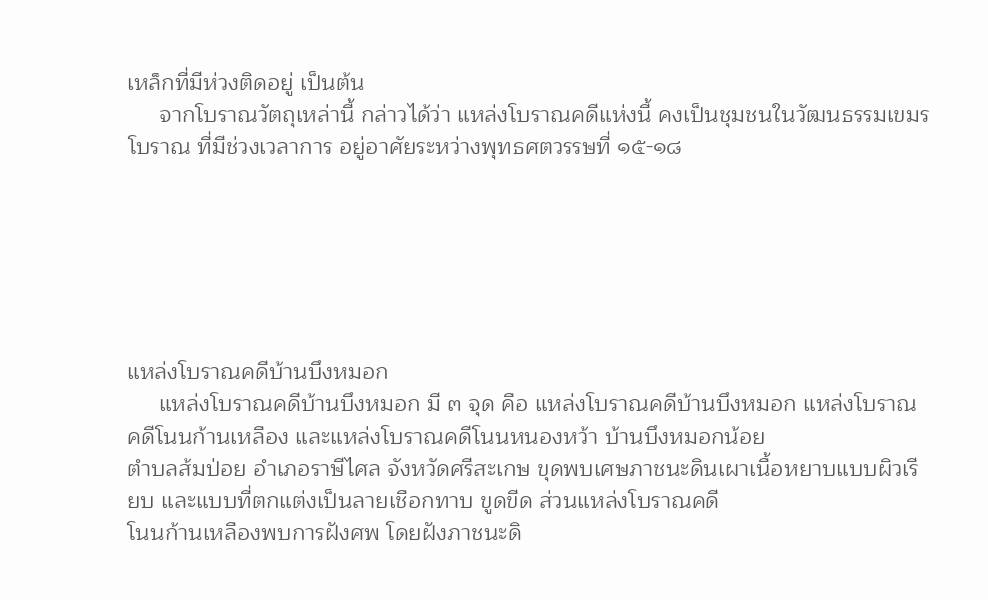เหล็กที่มีห่วงติดอยู่ เป็นต้น
     จากโบราณวัตถุเหล่านี้ กล่าวได้ว่า แหล่งโบราณคดีแห่งนี้ คงเป็นชุมชนในวัฒนธรรมเขมรโบราณ ที่มีช่วงเวลาการ อยู่อาศัยระหว่างพุทธศตวรรษที่ ๑๕-๑๘






แหล่งโบราณคดีบ้านบึงหมอก
     แหล่งโบราณคดีบ้านบึงหมอก มี ๓ จุด คือ แหล่งโบราณคดีบ้านบึงหมอก แหล่งโบราณคดีโนนก้านเหลือง และแหล่งโบราณคดีโนนหนองหว้า บ้านบึงหมอกน้อย
ตำบลส้มป่อย อำเภอราษีไศล จังหวัดศรีสะเกษ ขุดพบเศษภาชนะดินเผาเนื้อหยาบแบบผิวเรียบ และแบบที่ตกแต่งเป็นลายเชือกทาบ ขูดขีด ส่วนแหล่งโบราณคดี
โนนก้านเหลืองพบการฝังศพ โดยฝังภาชนะดิ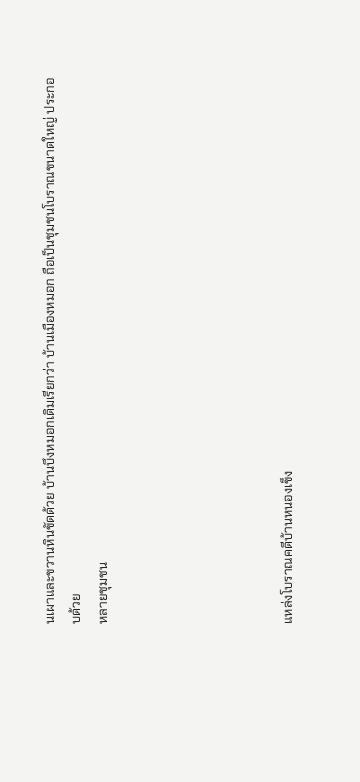นเผาและขวานหินขัดด้วย บ้านบึงหมอกเดิมเรียกว่า บ้านเมืองหมอก ถือเป็นชุมชนโบราณขนาดใหญ่ ประกอบด้วย
หลายชุมชน






แหล่งโบราณคดีบ้านหนองเข็ง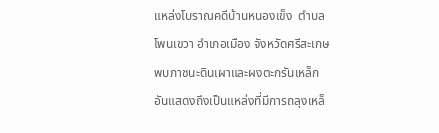แหล่งโบราณคดีบ้านหนองเข็ง  ตำบลโพนเขวา อำเภอเมือง จังหวัดศรีสะเกษ พบภาชนะดินเผาและผงตะกรันเหล็กอันแสดงถึงเป็นแหล่งที่มีการถลุงเหล็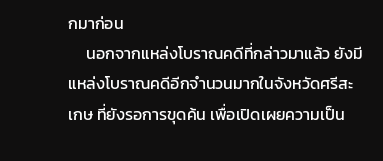กมาก่อน
     นอกจากแหล่งโบราณคดีที่กล่าวมาแล้ว ยังมีแหล่งโบราณคดีอีกจำนวนมากในจังหวัดศรีสะเกษ ที่ยังรอการขุดค้น เพื่อเปิดเผยความเป็น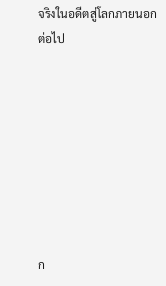จริงในอดีตสู่โลกภายนอก
ต่อไป








ก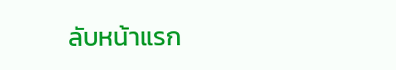ลับหน้าแรก